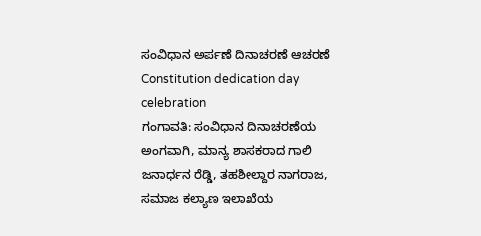ಸಂವಿಧಾನ ಅರ್ಪಣೆ ದಿನಾಚರಣೆ ಆಚರಣೆ
Constitution dedication day celebration
ಗಂಗಾವತಿ: ಸಂವಿಧಾನ ದಿನಾಚರಣೆಯ ಅಂಗವಾಗಿ, ಮಾನ್ಯ ಶಾಸಕರಾದ ಗಾಲಿ ಜನಾರ್ಧನ ರೆಡ್ಡಿ, ತಹಶೀಲ್ದಾರ ನಾಗರಾಜ, ಸಮಾಜ ಕಲ್ಯಾಣ ಇಲಾಖೆಯ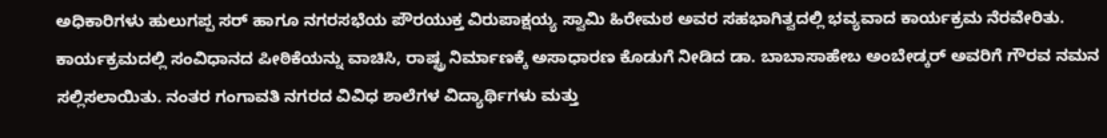ಅಧಿಕಾರಿಗಳು ಹುಲುಗಪ್ಪ ಸರ್ ಹಾಗೂ ನಗರಸಭೆಯ ಪೌರಯುಕ್ತ ವಿರುಪಾಕ್ಷಯ್ಯ ಸ್ವಾಮಿ ಹಿರೇಮಠ ಅವರ ಸಹಭಾಗಿತ್ವದಲ್ಲಿ ಭವ್ಯವಾದ ಕಾರ್ಯಕ್ರಮ ನೆರವೇರಿತು. ಕಾರ್ಯಕ್ರಮದಲ್ಲಿ ಸಂವಿಧಾನದ ಪೀಠಿಕೆಯನ್ನು ವಾಚಿಸಿ, ರಾಷ್ಟ್ರ ನಿರ್ಮಾಣಕ್ಕೆ ಅಸಾಧಾರಣ ಕೊಡುಗೆ ನೀಡಿದ ಡಾ. ಬಾಬಾಸಾಹೇಬ ಅಂಬೇಡ್ಕರ್ ಅವರಿಗೆ ಗೌರವ ನಮನ ಸಲ್ಲಿಸಲಾಯಿತು. ನಂತರ ಗಂಗಾವತಿ ನಗರದ ವಿವಿಧ ಶಾಲೆಗಳ ವಿದ್ಯಾರ್ಥಿಗಳು ಮತ್ತು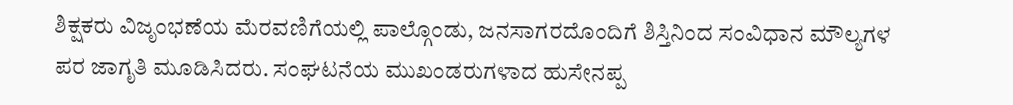ಶಿಕ್ಷಕರು ವಿಜೃಂಭಣೆಯ ಮೆರವಣಿಗೆಯಲ್ಲಿ ಪಾಲ್ಗೊಂಡು, ಜನಸಾಗರದೊಂದಿಗೆ ಶಿಸ್ತಿನಿಂದ ಸಂವಿಧಾನ ಮೌಲ್ಯಗಳ ಪರ ಜಾಗೃತಿ ಮೂಡಿಸಿದರು. ಸಂಘಟನೆಯ ಮುಖಂಡರುಗಳಾದ ಹುಸೇನಪ್ಪ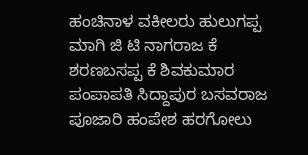ಹಂಚಿನಾಳ ವಕೀಲರು ಹುಲುಗಪ್ಪ ಮಾಗಿ ಜಿ ಟಿ ನಾಗರಾಜ ಕೆ ಶರಣಬಸಪ್ಪ ಕೆ ಶಿವಕುಮಾರ ಪಂಪಾಪತಿ ಸಿದ್ದಾಪುರ ಬಸವರಾಜ ಪೂಜಾರಿ ಹಂಪೇಶ ಹರಗೋಲು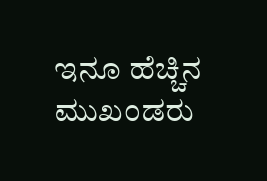ಇನೂ ಹೆಚ್ಚಿನ ಮುಖಂಡರು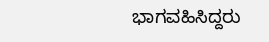ಭಾಗವಹಿಸಿದ್ದರು